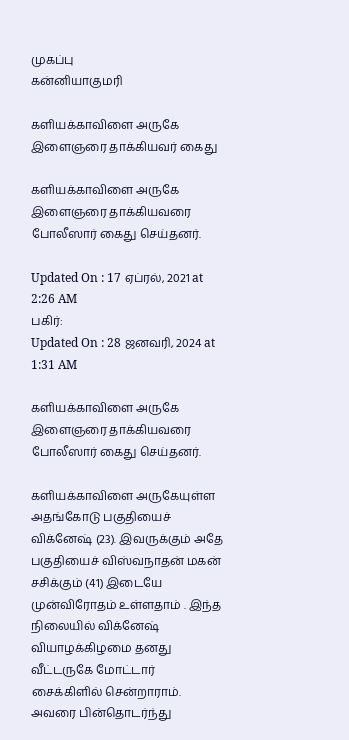முகப்பு
கன்னியாகுமரி

களியக்காவிளை அருகே இளைஞரை தாக்கியவர் கைது

களியக்காவிளை அருகே இளைஞரை தாக்கியவரை போலீஸார் கைது செய்தனர்.

Updated On : 17 ஏப்ரல், 2021 at 2:26 AM
பகிர்:
Updated On : 28 ஜனவரி, 2024 at 1:31 AM

களியக்காவிளை அருகே இளைஞரை தாக்கியவரை போலீஸார் கைது செய்தனர்.

களியக்காவிளை அருகேயுள்ள அதங்கோடு பகுதியைச் விக்னேஷ் (23). இவருக்கும் அதே பகுதியைச் விஸ்வநாதன் மகன் சசிக்கும் (41) இடையே முன்விரோதம் உள்ளதாம் . இந்த நிலையில் விக்னேஷ் வியாழக்கிழமை தனது வீட்டருகே மோட்டார் சைக்கிளில் சென்றாராம். அவரை பின்தொடர்ந்து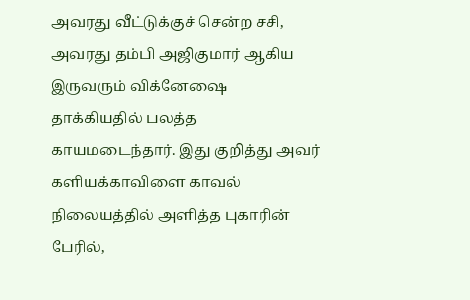அவரது வீட்டுக்குச் சென்ற சசி, அவரது தம்பி அஜிகுமார் ஆகிய இருவரும் விக்னேஷை தாக்கியதில் பலத்த காயமடைந்தார். இது குறித்து அவர் களியக்காவிளை காவல் நிலையத்தில் அளித்த புகாரின் பேரில்,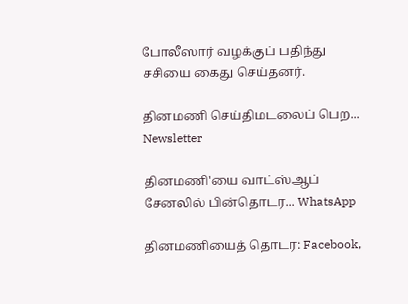போலீஸார் வழக்குப் பதிந்து சசியை கைது செய்தனர்.

தினமணி செய்திமடலைப் பெற... Newsletter

தினமணி'யை வாட்ஸ்ஆப் சேனலில் பின்தொடர... WhatsApp

தினமணியைத் தொடர: Facebook,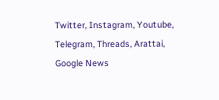Twitter, Instagram, Youtube, Telegram, Threads, Arattai, Google News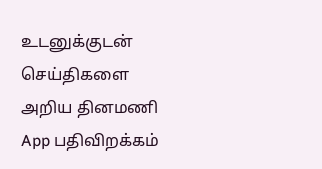உடனுக்குடன் செய்திகளை அறிய தினமணி App பதிவிறக்கம்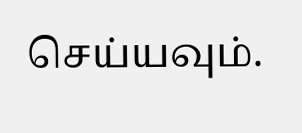செய்யவும்.